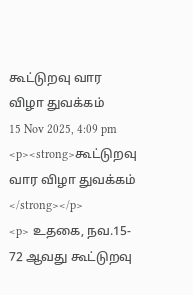கூட்டுறவு வார விழா துவக்கம்
15 Nov 2025, 4:09 pm
<p><strong>கூட்டுறவு வார விழா துவக்கம் </strong></p>
<p> உதகை, நவ.15- 72 ஆவது கூட்டுறவு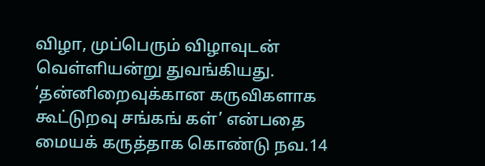விழா, முப்பெரும் விழாவுடன் வெள்ளியன்று துவங்கியது. ‘தன்னிறைவுக்கான கருவிகளாக கூட்டுறவு சங்கங் கள்’ என்பதை மையக் கருத்தாக கொண்டு நவ.14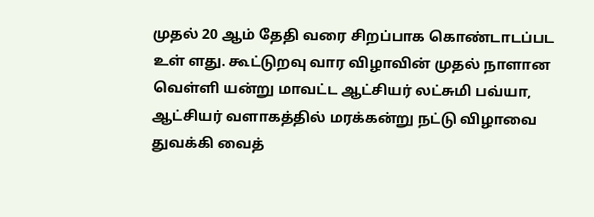முதல் 20 ஆம் தேதி வரை சிறப்பாக கொண்டாடப்பட உள் ளது. கூட்டுறவு வார விழாவின் முதல் நாளான வெள்ளி யன்று மாவட்ட ஆட்சியர் லட்சுமி பவ்யா, ஆட்சியர் வளாகத்தில் மரக்கன்று நட்டு விழாவை துவக்கி வைத்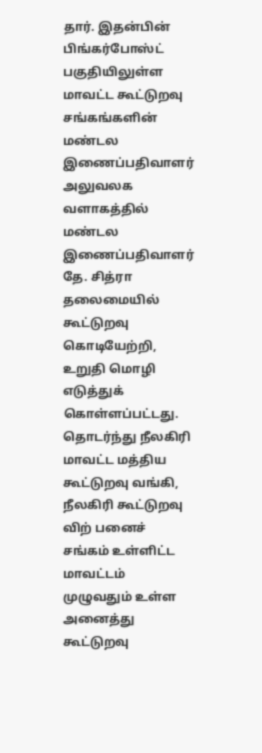தார். இதன்பின் பிங்கர்போஸ்ட் பகுதியிலுள்ள மாவட்ட கூட்டுறவு சங்கங்களின் மண்டல இணைப்பதிவாளர் அலுவலக வளாகத்தில் மண்டல இணைப்பதிவாளர் தே. சித்ரா தலைமையில் கூட்டுறவு கொடியேற்றி, உறுதி மொழி எடுத்துக் கொள்ளப்பட்டது. தொடர்ந்து நீலகிரி மாவட்ட மத்திய கூட்டுறவு வங்கி, நீலகிரி கூட்டுறவு விற் பனைச் சங்கம் உள்ளிட்ட மாவட்டம் முழுவதும் உள்ள அனைத்து கூட்டுறவு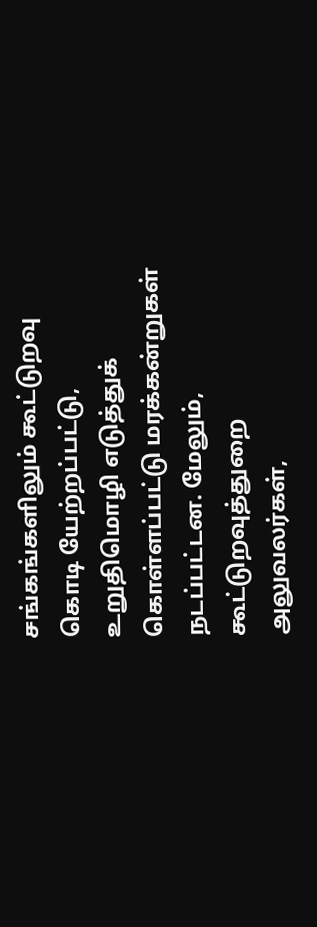சங்கங்களிலும் கூட்டுறவு கொடி யேற்றப்பட்டு, உறுதிமொழி எடுத்துக் கொள்ளப்பட்டு மரக்கன்றுகள் நடப்பட்டன. மேலும், கூட்டுறவுத்துறை அலுவலர்கள்,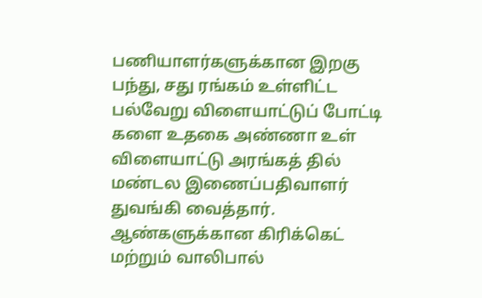பணியாளர்களுக்கான இறகு பந்து, சது ரங்கம் உள்ளிட்ட பல்வேறு விளையாட்டுப் போட்டி களை உதகை அண்ணா உள் விளையாட்டு அரங்கத் தில் மண்டல இணைப்பதிவாளர் துவங்கி வைத்தார். ஆண்களுக்கான கிரிக்கெட் மற்றும் வாலிபால்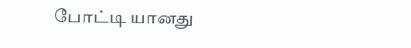போட்டி யானது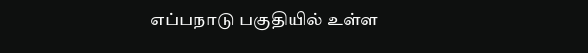எப்பநாடு பகுதியில் உள்ள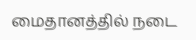மைதானத்தில் நடை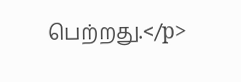பெற்றது.</p>